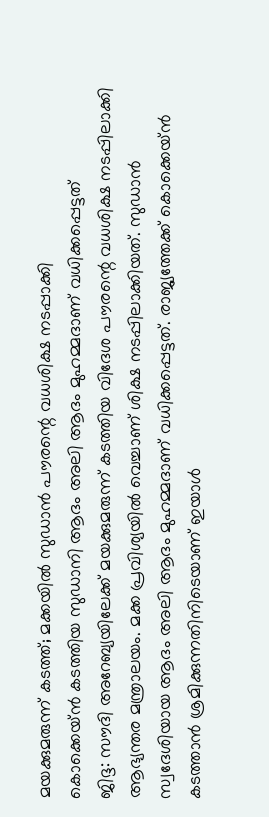മയക്കുമരുന്ന് കടത്ത്; മക്കയിൽ സുഡാൻ പൗരന്റെ വധശിക്ഷ നടപ്പാക്കി
കൊക്കെയ്ൻ കടത്തിയ സുഡാനി ആദം അലി ആദം മുഹമ്മദാണ് വധിക്കപ്പെട്ടത്
ജിദ്ദ: സൗദി അറേബ്യയിലേക്ക് മയക്കുമരുന്ന് കടത്തിയ വിദേശ പൗരന്റെ വധശിക്ഷ നടപ്പിലാക്കി ആഭ്യന്തര മന്ത്രാലയം. മക്ക പ്രവിശ്യയിൽ വെച്ചാണ് ശിക്ഷ നടപ്പിലാക്കിയത്. സുഡാൻ സ്വദേശിയായ ആദം അലി ആദം മുഹമ്മദാണ് വധിക്കപ്പെട്ടത്. രാജ്യത്തേക്ക് കൊക്കെയ്ൻ കടത്താൻ ശ്രമിക്കുന്നതിനിടെയാണ് ഇയാൾ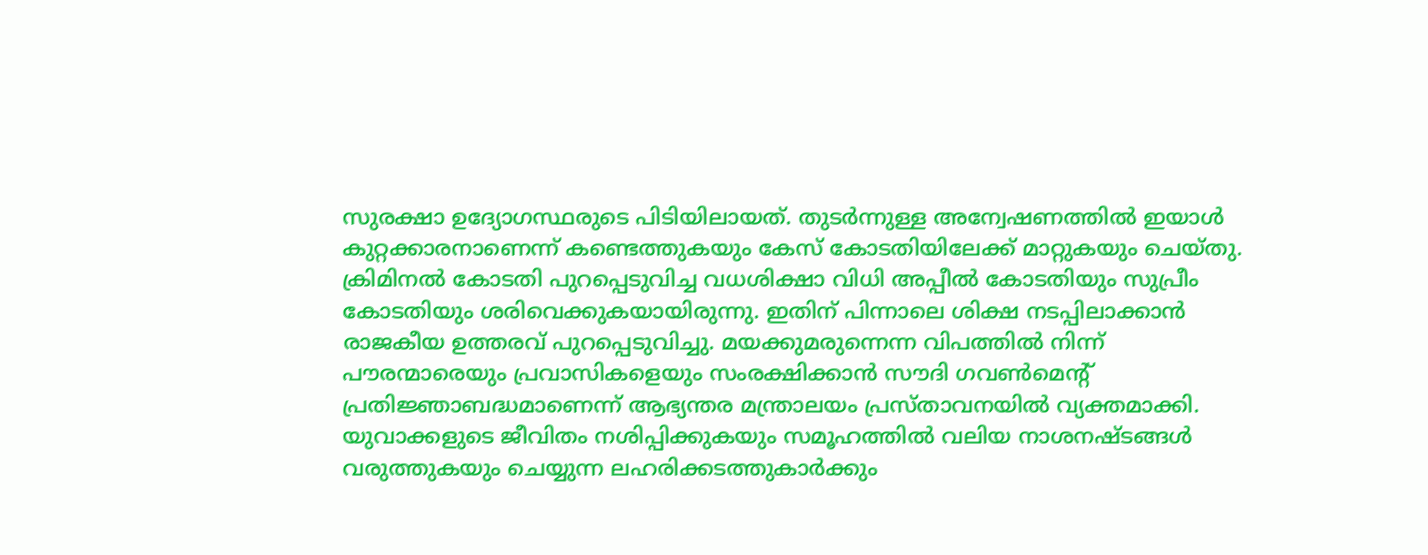സുരക്ഷാ ഉദ്യോഗസ്ഥരുടെ പിടിയിലായത്. തുടർന്നുള്ള അന്വേഷണത്തിൽ ഇയാൾ കുറ്റക്കാരനാണെന്ന് കണ്ടെത്തുകയും കേസ് കോടതിയിലേക്ക് മാറ്റുകയും ചെയ്തു.
ക്രിമിനൽ കോടതി പുറപ്പെടുവിച്ച വധശിക്ഷാ വിധി അപ്പീൽ കോടതിയും സുപ്രീം കോടതിയും ശരിവെക്കുകയായിരുന്നു. ഇതിന് പിന്നാലെ ശിക്ഷ നടപ്പിലാക്കാൻ രാജകീയ ഉത്തരവ് പുറപ്പെടുവിച്ചു. മയക്കുമരുന്നെന്ന വിപത്തിൽ നിന്ന് പൗരന്മാരെയും പ്രവാസികളെയും സംരക്ഷിക്കാൻ സൗദി ഗവൺമെന്റ് പ്രതിജ്ഞാബദ്ധമാണെന്ന് ആഭ്യന്തര മന്ത്രാലയം പ്രസ്താവനയിൽ വ്യക്തമാക്കി. യുവാക്കളുടെ ജീവിതം നശിപ്പിക്കുകയും സമൂഹത്തിൽ വലിയ നാശനഷ്ടങ്ങൾ വരുത്തുകയും ചെയ്യുന്ന ലഹരിക്കടത്തുകാർക്കും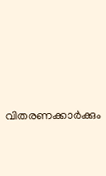വിതരണക്കാർക്കും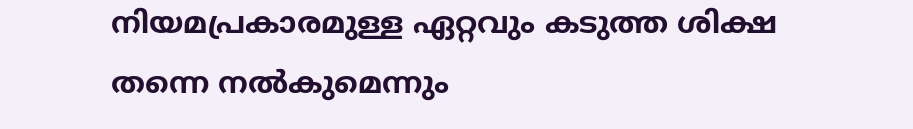നിയമപ്രകാരമുള്ള ഏറ്റവും കടുത്ത ശിക്ഷ തന്നെ നൽകുമെന്നും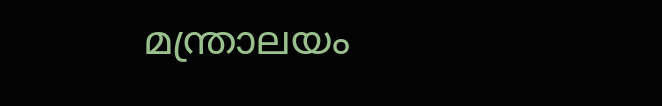മന്ത്രാലയം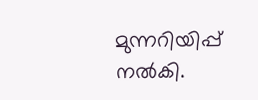മുന്നറിയിപ്പ് നൽകി.